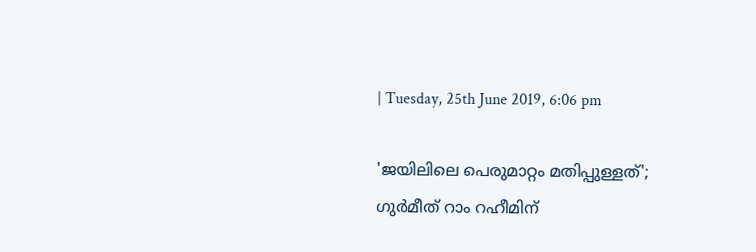| Tuesday, 25th June 2019, 6:06 pm

'ജയിലിലെ പെരുമാറ്റം മതിപ്പുള്ളത്'; ഗുര്‍മീത് റാം റഹീമിന്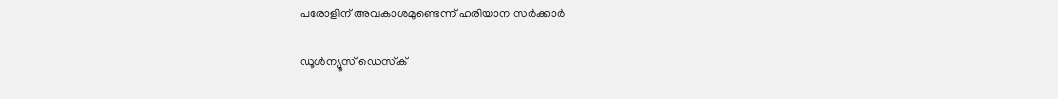പരോളിന് അവകാശമുണ്ടെന്ന് ഹരിയാന സര്‍ക്കാര്‍

ഡൂള്‍ന്യൂസ് ഡെസ്‌ക്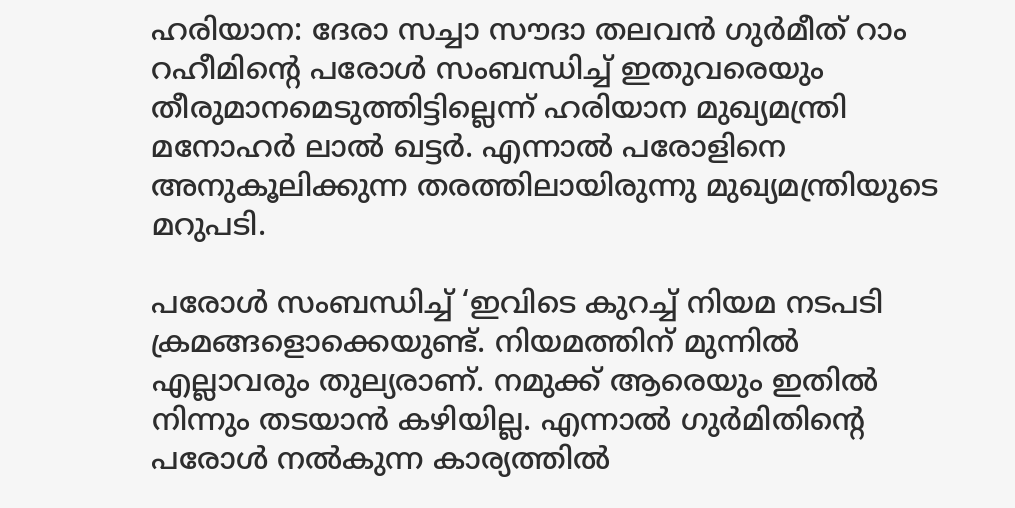ഹരിയാന: ദേരാ സച്ചാ സൗദാ തലവന്‍ ഗുര്‍മീത് റാം റഹീമിന്റെ പരോള്‍ സംബന്ധിച്ച് ഇതുവരെയും തീരുമാനമെടുത്തിട്ടില്ലെന്ന് ഹരിയാന മുഖ്യമന്ത്രി മനോഹര്‍ ലാല്‍ ഖട്ടര്‍. എന്നാല്‍ പരോളിനെ അനുകൂലിക്കുന്ന തരത്തിലായിരുന്നു മുഖ്യമന്ത്രിയുടെ മറുപടി.

പരോള്‍ സംബന്ധിച്ച് ‘ഇവിടെ കുറച്ച് നിയമ നടപടി ക്രമങ്ങളൊക്കെയുണ്ട്. നിയമത്തിന് മുന്നില്‍ എല്ലാവരും തുല്യരാണ്. നമുക്ക് ആരെയും ഇതില്‍ നിന്നും തടയാന്‍ കഴിയില്ല. എന്നാല്‍ ഗുര്‍മിതിന്റെ പരോള്‍ നല്‍കുന്ന കാര്യത്തില്‍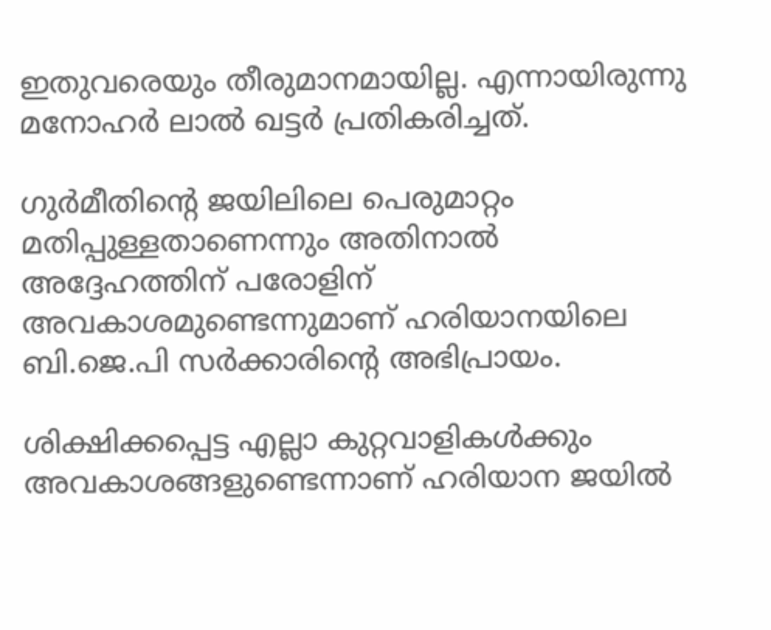ഇതുവരെയും തീരുമാനമായില്ല. എന്നായിരുന്നു മനോഹര്‍ ലാല്‍ ഖട്ടര്‍ പ്രതികരിച്ചത്.

ഗുര്‍മീതിന്റെ ജയിലിലെ പെരുമാറ്റം മതിപ്പുള്ളതാണെന്നും അതിനാല്‍ അദ്ദേഹത്തിന് പരോളിന് അവകാശമുണ്ടെന്നുമാണ് ഹരിയാനയിലെ ബി.ജെ.പി സര്‍ക്കാരിന്റെ അഭിപ്രായം.

ശിക്ഷിക്കപ്പെട്ട എല്ലാ കുറ്റവാളികള്‍ക്കും അവകാശങ്ങളുണ്ടെന്നാണ് ഹരിയാന ജയില്‍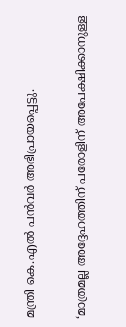മന്ത്രി കെ.എല്‍ പന്‍വര്‍ അഭിപ്രായപ്പെട്ടു.

‘മാത്രമല്ല അദ്ദേഹത്തിന് പരോളിന് അപേക്ഷിക്കാനുള്ള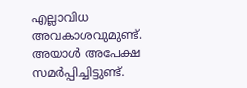എല്ലാവിധ അവകാശവുമുണ്ട്. അയാള്‍ അപേക്ഷ സമര്‍പ്പിച്ചിട്ടുണ്ട്.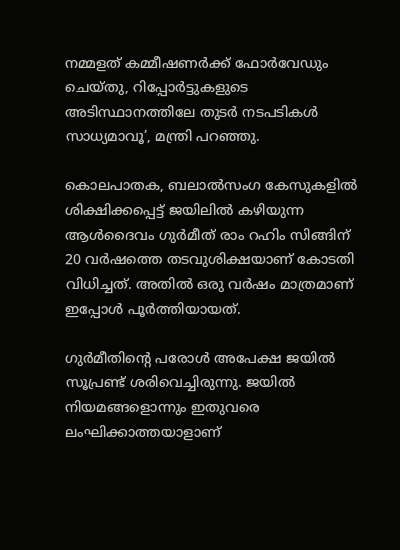നമ്മളത് കമ്മീഷണര്‍ക്ക് ഫോര്‍വേഡും ചെയ്തു, റിപ്പോര്‍ട്ടുകളുടെ അടിസ്ഥാനത്തിലേ തുടര്‍ നടപടികള്‍ സാധ്യമാവൂ’, മന്ത്രി പറഞ്ഞു.

കൊലപാതക, ബലാല്‍സംഗ കേസുകളില്‍ ശിക്ഷിക്കപ്പെട്ട് ജയിലില്‍ കഴിയുന്ന ആള്‍ദൈവം ഗുര്‍മീത് രാം റഹിം സിങ്ങിന് 20 വര്‍ഷത്തെ തടവുശിക്ഷയാണ് കോടതി വിധിച്ചത്. അതില്‍ ഒരു വര്‍ഷം മാത്രമാണ് ഇപ്പോള്‍ പൂര്‍ത്തിയായത്.

ഗുര്‍മീതിന്റെ പരോള്‍ അപേക്ഷ ജയില്‍ സൂപ്രണ്ട് ശരിവെച്ചിരുന്നു. ജയില്‍ നിയമങ്ങളൊന്നും ഇതുവരെ ലംഘിക്കാത്തയാളാണ്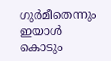ഗുര്‍മീതെന്നും ഇയാള്‍ കൊടും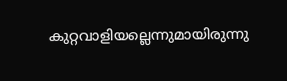കുറ്റവാളിയല്ലെന്നുമായിരുന്നു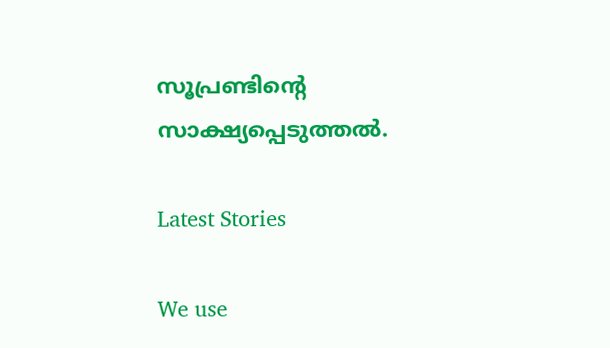സൂപ്രണ്ടിന്റെ സാക്ഷ്യപ്പെടുത്തല്‍.

Latest Stories

We use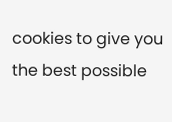cookies to give you the best possible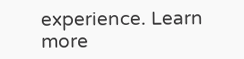experience. Learn more